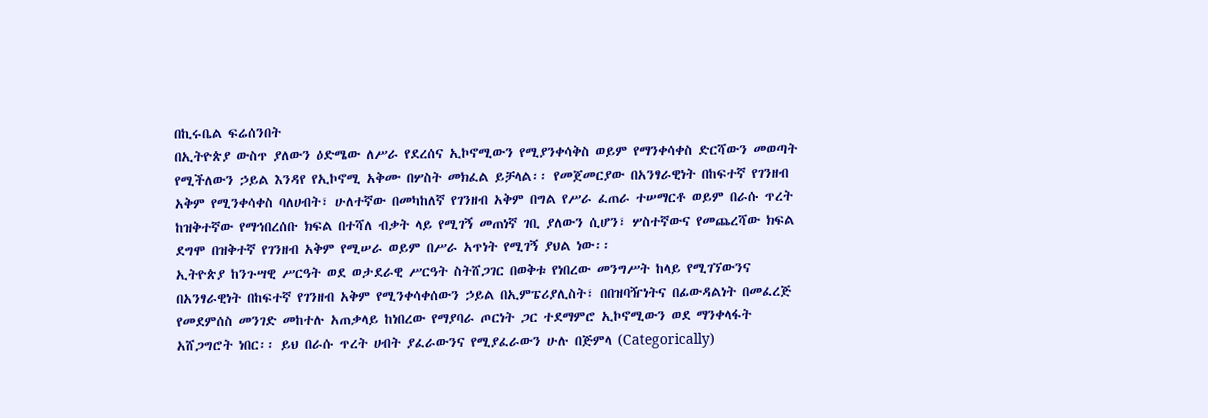በኪሩቤል ፍሬሰንበት
በኢትዮጵያ ውስጥ ያለውን ዕድሜው ለሥራ የደረሰና ኢኮኖሚውን የሚያንቀሳቅስ ወይም የማንቀሳቀስ ድርሻውን መወጣት የሚችለውን ኃይል እንዳየ የኢኮኖሚ አቅሙ በሦስት መክፈል ይቻላል፡፡ የመጀመርያው በአንፃራዊነት በከፍተኛ የገንዘብ አቅም የሚንቀሳቀስ ባለሀብት፣ ሁለተኛው በመካከለኛ የገንዘብ አቅም በግል የሥራ ፈጠራ ተሠማርቶ ወይም በራሱ ጥረት ከዝቅተኛው የማኅበረሰቡ ክፍል በተሻለ ብቃት ላይ የሚገኝ መጠነኛ ገቢ ያለውን ሲሆን፣ ሦስተኛውና የመጨረሻው ክፍል ደግሞ በዝቅተኛ የገንዘብ አቅም የሚሠራ ወይም በሥራ አጥነት የሚገኝ ያህል ነው፡፡
ኢትዮጵያ ከንጉሣዊ ሥርዓት ወደ ወታደራዊ ሥርዓት ስትሸጋገር በወቅቱ የነበረው መንግሥት ከላይ የሚገኘውንና በአንፃራዊነት በከፍተኛ የገንዘብ አቅም የሚንቀሳቀሰውን ኃይል በኢምፔሪያሊስት፣ በበዝባዥነትና በፊውዳልነት በመፈረጅ የመደምሰስ መንገድ መከተሉ አጠቃላይ ከነበረው የማያባራ ጦርነት ጋር ተደማምሮ ኢኮኖሚውን ወደ ማንቀላፋት አሸጋግሮት ነበር፡፡ ይህ በራሱ ጥረት ሀብት ያፈራውንና የሚያፈራውን ሁሉ በጅምላ (Categorically)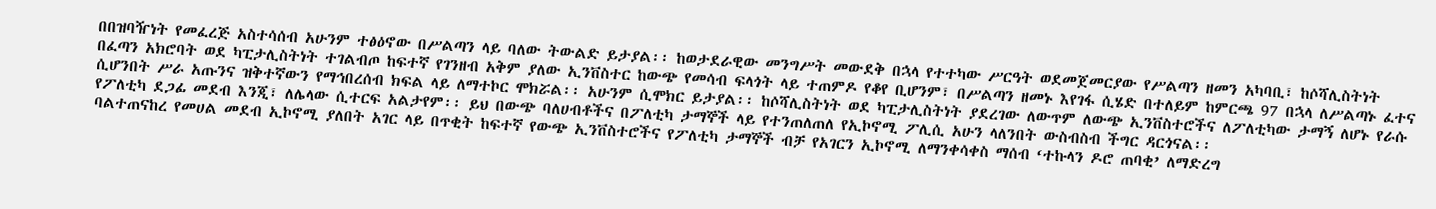በበዝባዥነት የመፈረጅ አስተሳሰብ አሁንም ተፅዕኖው በሥልጣን ላይ ባለው ትውልድ ይታያል፡፡ ከወታደራዊው መንግሥት መውደቅ በኋላ የተተካው ሥርዓት ወደመጀመርያው የሥልጣን ዘመን አካባቢ፣ ከሶሻሊስትነት በፈጣን አክሮባት ወደ ካፒታሊስትነት ተገልብጦ ከፍተኛ የገንዘብ አቅም ያለው ኢንቨስተር ከውጭ የመሳብ ፍላጎት ላይ ተጠምዶ የቆየ ቢሆንም፣ በሥልጣን ዘመኑ እየገፋ ሲሄድ በተለይም ከምርጫ 97 በኋላ ለሥልጣኑ ፈተና ሲሆንበት ሥራ አጡንና ዝቅተኛውን የማኅበረሰብ ክፍል ላይ ለማተኮር ሞክሯል፡፡ አሁንም ሲሞክር ይታያል፡፡ ከሶሻሊስትነት ወደ ካፒታሊስትነት ያደረገው ለውጥም ለውጭ ኢንቨስተሮችና ለፖለቲካው ታማኝ ለሆኑ የራሱ የፖለቲካ ደጋፊ መደብ እንጂ፣ ለሌላው ሲተርፍ አልታየም፡፡ ይህ በውጭ ባለሀብቶችና በፖለቲካ ታማኞች ላይ የተንጠለጠለ የኢኮኖሚ ፖሊሲ አሁን ላለንበት ውስብስብ ችግር ዳርጎናል፡፡
ባልተጠናከረ የመሀል መደብ ኢኮኖሚ ያለበት አገር ላይ በጥቂት ከፍተኛ የውጭ ኢንቨስተሮችና የፖለቲካ ታማኞች ብቻ የአገርን ኢኮኖሚ ለማንቀሳቀስ ማሰብ ‘ተኩላን ዶሮ ጠባቂ’ ለማድረግ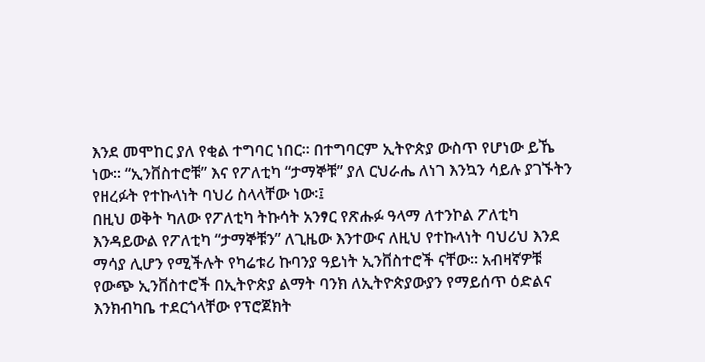እንደ መሞከር ያለ የቂል ተግባር ነበር፡፡ በተግባርም ኢትዮጵያ ውስጥ የሆነው ይኼ ነው፡፡ “ኢንቨስተሮቹ” እና የፖለቲካ “ታማኞቹ” ያለ ርህራሔ ለነገ እንኳን ሳይሉ ያገኙትን የዘረፉት የተኩላነት ባህሪ ስላላቸው ነው፡፤
በዚህ ወቅት ካለው የፖለቲካ ትኩሳት አንፃር የጽሑፉ ዓላማ ለተንኮል ፖለቲካ እንዳይውል የፖለቲካ “ታማኞቹን” ለጊዜው እንተውና ለዚህ የተኩላነት ባህሪህ እንደ ማሳያ ሊሆን የሚችሉት የካሬቱሪ ኩባንያ ዓይነት ኢንቨስተሮች ናቸው፡፡ አብዛኛዎቹ የውጭ ኢንቨስተሮች በኢትዮጵያ ልማት ባንክ ለኢትዮጵያውያን የማይሰጥ ዕድልና እንክብካቤ ተደርጎላቸው የፕሮጀክት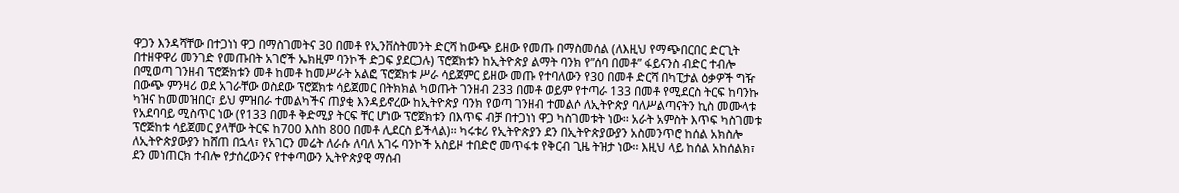ዋጋን እንዳሻቸው በተጋነነ ዋጋ በማስገመትና 30 በመቶ የኢንቨስትመንት ድርሻ ከውጭ ይዘው የመጡ በማስመሰል (ለእዚህ የማጭበርበር ድርጊት በተዘዋዋሪ መንገድ የመጡበት አገሮች ኤክዚም ባንኮች ድጋፍ ያደርጋሉ) ፕሮጀክቱን ከኢትዮጵያ ልማት ባንክ የ”ሰባ በመቶ” ፋይናንስ ብድር ተብሎ በሚወጣ ገንዘብ ፕሮጅክቱን መቶ ከመቶ ከመሥራት አልፎ ፕሮጀክቱ ሥራ ሳይጀምር ይዘው መጡ የተባለውን የ30 በመቶ ድርሻ በካፒታል ዕቃዎች ግዥ በውጭ ምንዛሪ ወደ አገራቸው ወስደው ፕሮጀክቱ ሳይጀመር በትክክል ካወጡት ገንዘብ 233 በመቶ ወይም የተጣራ 133 በመቶ የሚደርስ ትርፍ ከባንኩ ካዝና ከመመዝበር፣ ይህ ምዝበራ ተመልካችና ጠያቂ እንዳይኖረው ከኢትዮጵያ ባንክ የወጣ ገንዘብ ተመልሶ ለኢትዮጵያ ባለሥልጣናትን ኪስ መሙላቱ የአደባባይ ሚስጥር ነው (የ133 በመቶ ቅድሚያ ትርፍ ቸር ሆነው ፕሮጀክቱን በእጥፍ ብቻ በተጋነነ ዋጋ ካስገመቱት ነው፡፡ አራት አምስት እጥፍ ካስገመቱ ፕሮጅከቱ ሳይጀመር ያላቸው ትርፍ ከ700 እስከ 800 በመቶ ሊደርስ ይችላል)፡፡ ካሩቱሪ የኢትዮጵያን ደን በኢትዮጵያውያን አስመንጥሮ ከሰል አክስሎ ለኢትዮጵያውያን ከሸጠ በኋላ፣ የአገርን መሬት ለራሱ ለባለ አገሩ ባንኮች አስይዞ ተበድሮ መጥፋቱ የቅርብ ጊዜ ትዝታ ነው፡፡ እዚህ ላይ ከሰል አከሰልክ፣ ደን መነጠርክ ተብሎ የታሰረውንና የተቀጣውን ኢትዮጵያዊ ማሰብ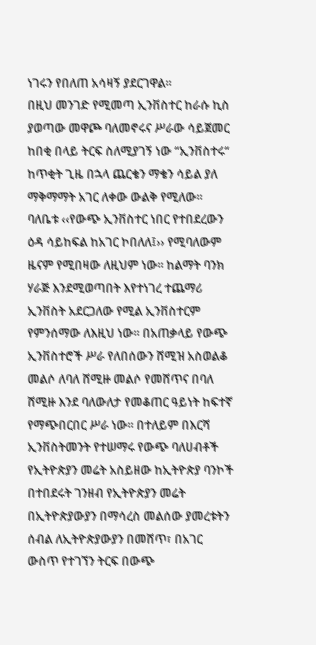ነገሩን የበለጠ አሳዛኝ ያደርገዋል፡፡
በዚህ መንገድ የሚመጣ ኢንቨስተር ከራሱ ኪስ ያወጣው መዋጮ ባለመኖሩና ሥራው ሳይጀመር ከበቂ በላይ ትርፍ ስለሚያገኝ ነው “ኢንቨስተሩ“ ከጥቂት ጊዜ በኋላ ጨርቄን ማቄን ሳይል ያለ ማቅማማት አገር ለቀው ውልቅ የሚለው፡፡ ባለቤቱ ‹‹የውጭ ኢንቨስተር ነበር የተበደረውን ዕዳ ሳይከፍል ከአገር ኮበለለ፤›› የሚባለውም ዜናም የሚበዛው ለዚህም ነው፡፡ ከልማት ባንክ ሃራጅ እንደሚወጣበት እየተነገረ ተጨማሪ ኢንቨስት አደርጋለው የሚል ኢንቨስተርም የምንሰማው ለእዚህ ነው፡፡ በአጠቃላይ የውጭ ኢንቨስተሮች ሥራ የለበሰውን ሸሚዝ አስወልቆ መልሶ ለባለ ሸሚዙ መልሶ የመሸጥና በባለ ሸሚዙ እንደ ባለውለታ የመቆጠር ዓይነት ከፍተኛ የማጭበርበር ሥራ ነው፡፡ በተለይም በእርሻ ኢንቨስትመንት የተሠማሩ የውጭ ባለሀብቶች የኢትዮጵያን መሬት አስይዘው ከኢትዮጵያ ባንኮች በተበደሩት ገንዘብ የኢትዮጵያን መሬት በኢትዮጵያውያን በማሳረስ መልሰው ያመረቱትን ሰብል ለኢትዮጵያውያን በመሸጥ፣ በአገር ውስጥ የተገኘን ትርፍ በውጭ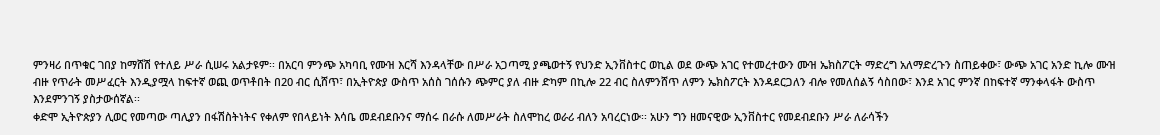ምንዛሪ በጥቁር ገበያ ከማሸሽ የተለይ ሥራ ሲሠሩ አልታዩም፡፡ በአርባ ምንጭ አካባቢ የሙዝ እርሻ እንዳላቸው በሥራ አጋጣሚ ያጫወተኝ የህንድ ኢንቨስተር ወኪል ወደ ውጭ አገር የተመረተውን ሙዝ ኤክስፖርት ማድረግ አለማድረጉን ስጠይቀው፣ ውጭ አገር አንድ ኪሎ ሙዝ ብዙ የጥራት መሥፈርት እንዲያሟላ ከፍተኛ ወጪ ወጥቶበት በ20 ብር ሲሸጥ፣ በኢትዮጵያ ውስጥ አሰስ ገሰሱን ጭምር ያለ ብዙ ድካም በኪሎ 22 ብር ስለምንሸጥ ለምን ኤክስፖርት እንዳደርጋለን ብሎ የመለሰልኝ ሳስበው፣ እንደ አገር ምንኛ በከፍተኛ ማንቀላፋት ውስጥ እንደምንገኝ ያስታውሰኛል፡፡
ቀድሞ ኢትዮጵያን ሊወር የመጣው ጣሊያን በፋሽስትነትና የቀለም የበላይነት እሳቤ መደብደቡንና ማሰሩ በራሱ ለመሥራት ስለሞከረ ወራሪ ብለን አባረርነው፡፡ አሁን ግን ዘመናዊው ኢንቨስተር የመደብደቡን ሥራ ለራሳችን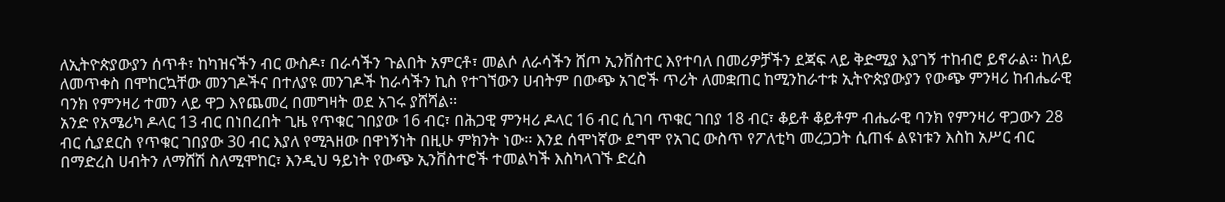ለኢትዮጵያውያን ሰጥቶ፣ ከካዝናችን ብር ውስዶ፣ በራሳችን ጉልበት አምርቶ፣ መልሶ ለራሳችን ሸጦ ኢንቨስተር እየተባለ በመሪዎቻችን ደጃፍ ላይ ቅድሚያ እያገኝ ተከብሮ ይኖራል፡፡ ከላይ ለመጥቀስ በሞከርኳቸው መንገዶችና በተለያዩ መንገዶች ከራሳችን ኪስ የተገኘውን ሀብትም በውጭ አገሮች ጥሪት ለመቋጠር ከሚንከራተቱ ኢትዮጵያውያን የውጭ ምንዛሪ ከብሔራዊ ባንክ የምንዛሪ ተመን ላይ ዋጋ እየጨመረ በመግዛት ወደ አገሩ ያሸሻል፡፡
አንድ የአሜሪካ ዶላር 13 ብር በነበረበት ጊዜ የጥቁር ገበያው 16 ብር፣ በሕጋዊ ምንዛሪ ዶላር 16 ብር ሲገባ ጥቁር ገበያ 18 ብር፣ ቆይቶ ቆይቶም ብሔራዊ ባንክ የምንዛሪ ዋጋውን 28 ብር ሲያደርስ የጥቁር ገበያው 30 ብር እያለ የሚጓዘው በዋነኝነት በዚሁ ምክንት ነው፡፡ እንደ ሰሞነኛው ደግሞ የአገር ውስጥ የፖለቲካ መረጋጋት ሲጠፋ ልዩነቱን እስከ አሥር ብር በማድረስ ሀብትን ለማሸሽ ስለሚሞከር፣ እንዲህ ዓይነት የውጭ ኢንቨስተሮች ተመልካች እስካላገኙ ድረስ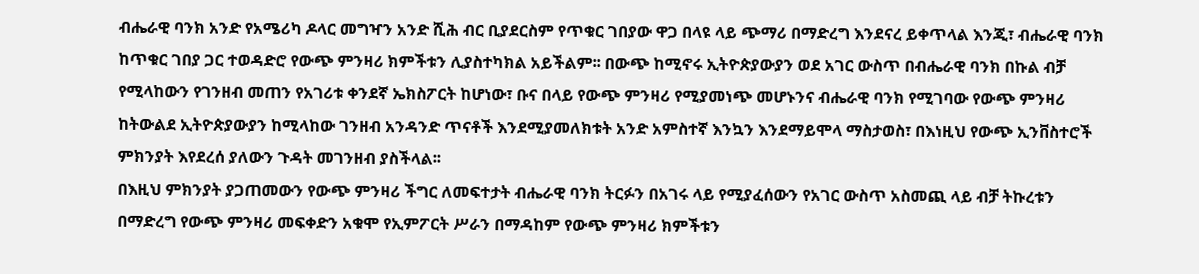ብሔራዊ ባንክ አንድ የአሜሪካ ዶላር መግዣን አንድ ሺሕ ብር ቢያደርስም የጥቁር ገበያው ዋጋ በላዩ ላይ ጭማሪ በማድረግ እንደናረ ይቀጥላል እንጂ፣ ብሔራዊ ባንክ ከጥቁር ገበያ ጋር ተወዳድሮ የውጭ ምንዛሪ ክምችቱን ሊያስተካክል አይችልም፡፡ በውጭ ከሚኖሩ ኢትዮጵያውያን ወደ አገር ውስጥ በብሔራዊ ባንክ በኩል ብቻ የሚላከውን የገንዘብ መጠን የአገሪቱ ቀንደኛ ኤክስፖርት ከሆነው፣ ቡና በላይ የውጭ ምንዛሪ የሚያመነጭ መሆኑንና ብሔራዊ ባንክ የሚገባው የውጭ ምንዛሪ ከትውልደ ኢትዮጵያውያን ከሚላከው ገንዘብ አንዳንድ ጥናቶች እንደሚያመለክቱት አንድ አምስተኛ እንኳን እንደማይሞላ ማስታወስ፣ በእነዚህ የውጭ ኢንቨስተሮች ምክንያት እየደረሰ ያለውን ጉዳት መገንዘብ ያስችላል፡፡
በእዚህ ምክንያት ያጋጠመውን የውጭ ምንዛሪ ችግር ለመፍተታት ብሔራዊ ባንክ ትርፉን በአገሩ ላይ የሚያፈሰውን የአገር ውስጥ አስመጪ ላይ ብቻ ትኩረቱን በማድረግ የውጭ ምንዛሪ መፍቀድን አቁሞ የኢምፖርት ሥራን በማዳከም የውጭ ምንዛሪ ክምችቱን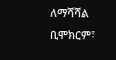ለማሻሻል ቢሞክርም፣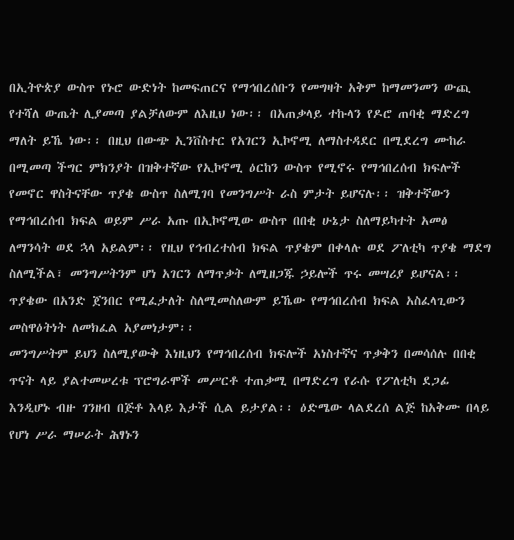በኢትዮጵያ ውስጥ የኑሮ ውድነት ከመፍጠርና የማኅበረሰቡን የመግዛት አቅም ከማመንመን ውጪ የተሻለ ውጤት ሊያመጣ ያልቻለውም ለእዚህ ነው፡፡ በአጠቃላይ ተኩላን የዶሮ ጠባቂ ማድረግ ማለት ይኼ ነው፡፡ በዚህ በውጭ ኢንቨስተር የአገርን ኢኮኖሚ ለማስተዳደር በሚደረግ ሙከራ በሚመጣ ችግር ምክንያት በዝቅተኛው የኢኮኖሚ ዕርከን ውስጥ የሚኖሩ የማኅበረሰብ ክፍሎች የመኖር ዋስትናቸው ጥያቄ ውስጥ ስለሚገባ የመንግሥት ራስ ምታት ይሆናሉ፡፡ ዝቅተኛውን የማኅበረሰብ ክፍል ወይም ሥራ አጡ በኢኮኖሚው ውስጥ በበቂ ሁኔታ ስለማይካተት አመፅ ለማንሳት ወደ ኋላ አይልም፡፡ የዚህ የኅብረተሰብ ክፍል ጥያቄም በቀላሉ ወደ ፖለቲካ ጥያቄ ማደግ ስለሚችል፣ መንግሥትንም ሆነ አገርን ለማጥቃት ለሚዘጋጁ ኃይሎች ጥሩ መሣሪያ ይሆናል፡፡ ጥያቄው በአንድ ጀንበር የሚፈታለት ስለሚመስለውም ይኼው የማኅበረሰብ ክፍል አስፈላጊውን መስዋዕትነት ለመክፈል አያመነታም፡፡
መንግሥትም ይህን ስለሚያውቅ እነዚህን የማኅበረሰብ ክፍሎች አነስተኛና ጥቃቅን በመሳሰሉ በበቂ ጥናት ላይ ያልተመሠረቱ ፕሮግራሞች መሥርቶ ተጠቃሚ በማድረግ የራሱ የፖለቲካ ደጋፊ እንዲሆኑ ብዙ ገንዘብ በጅቶ እላይ እታች ሲል ይታያል፡፡ ዕድሜው ላልደረሰ ልጅ ከአቅሙ በላይ የሆነ ሥራ ማሠራት ሕፃኑን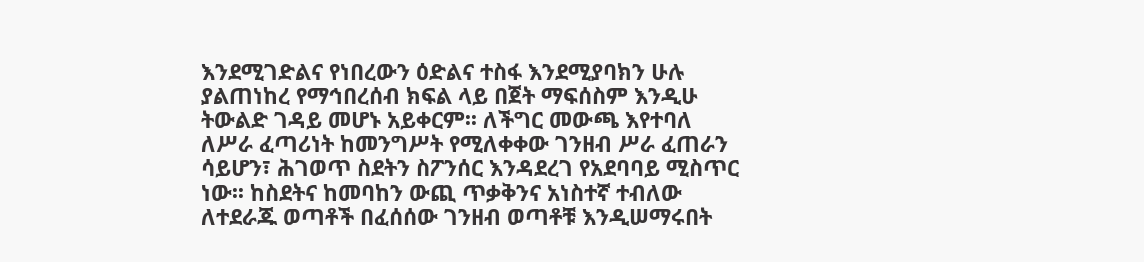እንደሚገድልና የነበረውን ዕድልና ተስፋ እንደሚያባክን ሁሉ ያልጠነከረ የማኅበረሰብ ክፍል ላይ በጀት ማፍሰስም እንዲሁ ትውልድ ገዳይ መሆኑ አይቀርም፡፡ ለችግር መውጫ እየተባለ ለሥራ ፈጣሪነት ከመንግሥት የሚለቀቀው ገንዘብ ሥራ ፈጠራን ሳይሆን፣ ሕገወጥ ስደትን ስፖንሰር እንዳደረገ የአደባባይ ሚስጥር ነው፡፡ ከስደትና ከመባከን ውጪ ጥቃቅንና አነስተኛ ተብለው ለተደራጁ ወጣቶች በፈሰሰው ገንዘብ ወጣቶቹ እንዲሠማሩበት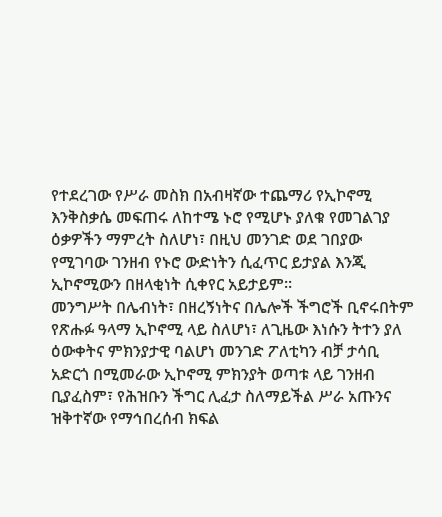የተደረገው የሥራ መስክ በአብዛኛው ተጨማሪ የኢኮኖሚ እንቅስቃሴ መፍጠሩ ለከተሜ ኑሮ የሚሆኑ ያለቁ የመገልገያ ዕቃዎችን ማምረት ስለሆነ፣ በዚህ መንገድ ወደ ገበያው የሚገባው ገንዘብ የኑሮ ውድነትን ሲፈጥር ይታያል እንጂ ኢኮኖሚውን በዘላቂነት ሲቀየር አይታይም፡፡
መንግሥት በሌብነት፣ በዘረኝነትና በሌሎች ችግሮች ቢኖሩበትም የጽሑፉ ዓላማ ኢኮኖሚ ላይ ስለሆነ፣ ለጊዜው እነሱን ትተን ያለ ዕውቀትና ምክንያታዊ ባልሆነ መንገድ ፖለቲካን ብቻ ታሳቢ አድርጎ በሚመራው ኢኮኖሚ ምክንያት ወጣቱ ላይ ገንዘብ ቢያፈስም፣ የሕዝቡን ችግር ሊፈታ ስለማይችል ሥራ አጡንና ዝቅተኛው የማኅበረሰብ ክፍል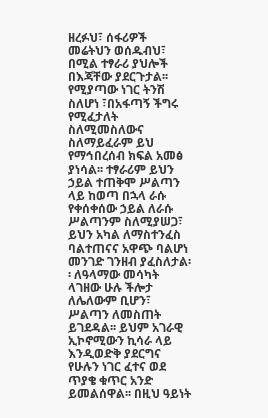ዘረፉህ፣ ሰፋሪዎች መሬትህን ወሰዱብህ፣ በሚል ተፃራሪ ያህሎች በእጃቸው ያደርጉታል፡፡ የሚያጣው ነገር ትንሽ ስለሆነ ፣በአፋጣኝ ችግሩ የሚፈታለት ስለሚመስለውና ስለማይፈራም ይህ የማኅበረሰብ ክፍል አመፅ ያነሳል፡፡ ተፃራሪም ይህን ኃይል ተጠቅሞ ሥልጣን ላይ ከወጣ በኋላ ራሱ የቀሰቀሰው ኃይል ለራሱ ሥልጣንም ስለሚያሠጋ፣ ይህን አካል ለማስተንፈስ ባልተጠናና አዋጭ ባልሆነ መንገድ ገንዘብ ያፈስለታል፡፡ ለዓላማው መሳካት ላገዘው ሁሉ ችሎታ ለሌለውም ቢሆን፣ ሥልጣን ለመስጠት ይገደዳል፡፡ ይህም አገራዊ ኢኮኖሚውን ኪሳራ ላይ እንዲወድቅ ያደርግና የሁሉን ነገር ፈተና ወደ ጥያቄ ቁጥር አንድ ይመልሰዋል፡፡ በዚህ ዓይነት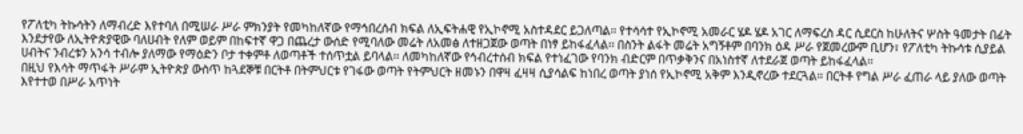የፖለቲካ ትኩሳትን ለማብረድ እየተባለ በሚሠራ ሥራ ምክንያት የመካከለኛው የማኅበረሰብ ክፍል ለኢፍትሐዊ የኢኮኖሚ አስተዳደር ይጋለጣል፡፡ የተሳሳተ የኢኮኖሚ አመራር ሄዶ ሄዶ አገር ለማፍረስ ዳር ሲደርስ ከሁለትና ሦስት ዓመታት በፊት እንደታየው ለኢትዮጵያዊው ባለሀብት የለም ወይም በከፍተኛ ዋጋ በጨረታ ውሰድ የሚባለው መሬት ለአመፅ ለተዘጋጀው ወጣት በነፃ ይከፋፈላል፡፡ በስንት ልፋት መሬት አግኝቶም በባንክ ዕዳ ሥራ የጀመረውም ቢሆን፣ የፖለቲካ ትኩሳቱ ሲያይል ሀብትና ንብረቱን አንሳ ተብሎ ያለማው የማዕድን ቦታ ተቀምቶ ለወጣቶች ተሰጥቷል ይባላል፡፡ ለመካከለኛው የኅብረተሰብ ክፍል የተነፈገው የባንክ ብድርም በጥቃቅንና በአነስተኛ ለተደራጀ ወጣት ይከፋፈላል፡፡
በዚህ የእሳት ማጥፋት ሥራም ኢትዮጵያ ውስጥ ከጓደኞቹ በርትቶ በትምህርቱ የገፋው ወጣት የትምህርት ዘመኑን በዋዛ ፈዛዛ ሲያሳልፍ ከነበረ ወጣት ያነሰ የኢኮኖሚ አቅም እንዲኖረው ተደርጓል፡፡ በርትቶ የግል ሥራ ፈጠራ ላይ ያለው ወጣት እየተተወ በሥራ አጥነት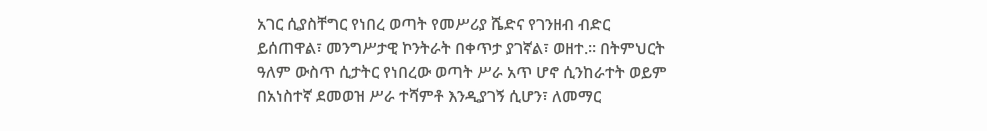አገር ሲያስቸግር የነበረ ወጣት የመሥሪያ ሼድና የገንዘብ ብድር ይሰጠዋል፣ መንግሥታዊ ኮንትራት በቀጥታ ያገኛል፣ ወዘተ.፡፡ በትምህርት ዓለም ውስጥ ሲታትር የነበረው ወጣት ሥራ አጥ ሆኖ ሲንከራተት ወይም በአነስተኛ ደመወዝ ሥራ ተሻምቶ እንዲያገኝ ሲሆን፣ ለመማር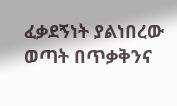ፈቃደኝነት ያልነበረው ወጣት በጥቃቅንና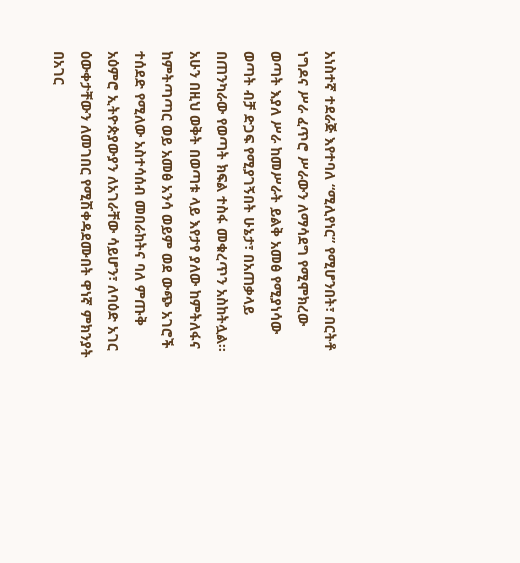አነስተኛ ተደራጅ እየተባለ “ሚሊየነር” የሚሆንበት፣ በርትቶ ነግዶና ሥራ ፈጥሮ ሥራውን ለማሳደግ የሚሞክረው ወጣት እያለ ሥራ ከመሥራት ይልቅ አመፅ የሚያነሳው ወጣት ብቻ ድጋፍ የሚያገኝበት ሁኔታ፣ በአጠቃላይ በጠንካራው የወጣት ክፍል ተስፋ መቁረጥን አስከትሏል፡፡
አሁን በዚህ ወቅት በወጣቱ ላይ እየታየ ያለው ከምትለፋና ከምትጣጣር ወይ አመፅ አንሳ ወይም ወደ ውጭ አገሮች ተሰደድ የሚለው አስተሳሰብ መበራከትና ባለ ምጡቅ አዕምሮ ኢትዮጵያውያን ለአገራቸው ሳይሆን፣ ለባዕድ አገር ዕውቀታቸውን ለመገበር የሚሽቀዳደሙበት ዋነኛ ምክንያት በአገር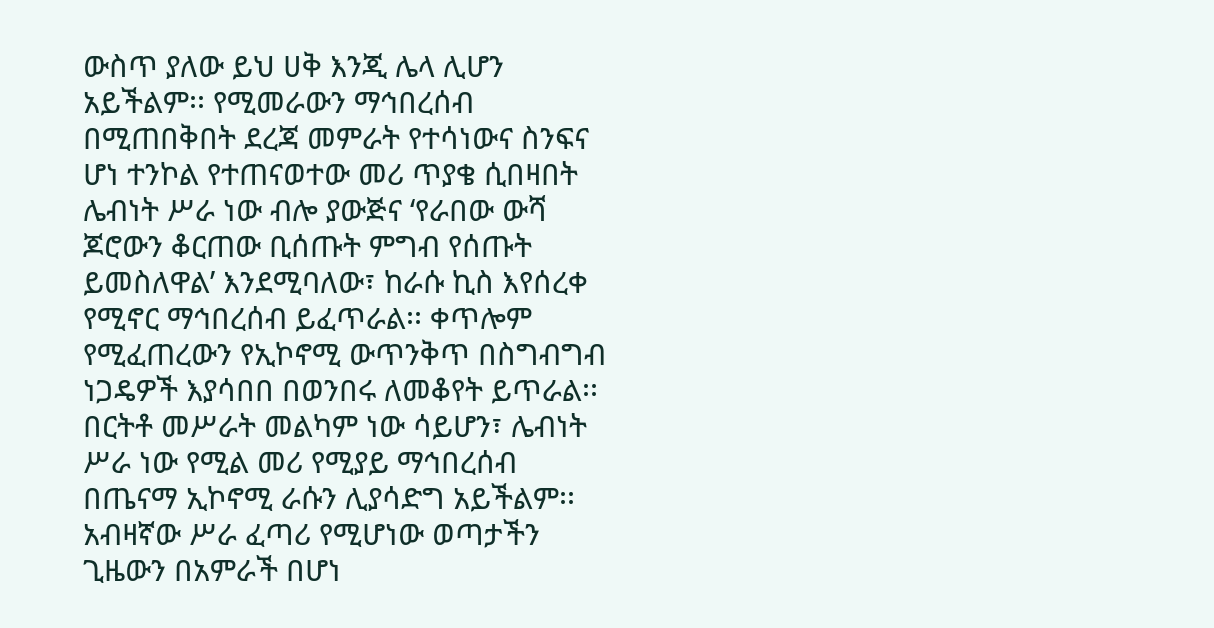ውስጥ ያለው ይህ ሀቅ እንጂ ሌላ ሊሆን አይችልም፡፡ የሚመራውን ማኅበረሰብ በሚጠበቅበት ደረጃ መምራት የተሳነውና ስንፍና ሆነ ተንኮል የተጠናወተው መሪ ጥያቄ ሲበዛበት ሌብነት ሥራ ነው ብሎ ያውጅና ‘የራበው ውሻ ጆሮውን ቆርጠው ቢሰጡት ምግብ የሰጡት ይመስለዋል’ እንደሚባለው፣ ከራሱ ኪስ እየሰረቀ የሚኖር ማኅበረሰብ ይፈጥራል፡፡ ቀጥሎም የሚፈጠረውን የኢኮኖሚ ውጥንቅጥ በስግብግብ ነጋዴዎች እያሳበበ በወንበሩ ለመቆየት ይጥራል፡፡ በርትቶ መሥራት መልካም ነው ሳይሆን፣ ሌብነት ሥራ ነው የሚል መሪ የሚያይ ማኅበረሰብ በጤናማ ኢኮኖሚ ራሱን ሊያሳድግ አይችልም፡፡ አብዛኛው ሥራ ፈጣሪ የሚሆነው ወጣታችን ጊዜውን በአምራች በሆነ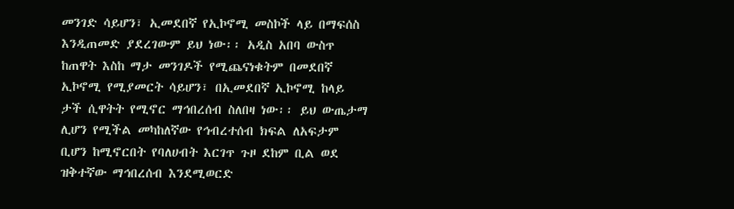መንገድ ሳይሆን፣ ኢመደበኛ የኢኮኖሚ መስኮች ላይ በማፍሰስ እንዲጠመድ ያደረገውም ይህ ነው፡፡ አዲስ አበባ ውስጥ ከጠዋት እስከ ማታ መንገዶች የሚጨናነቁትም በመደበኛ ኢኮኖሚ የሚያመርት ሳይሆን፣ በኢመደበኛ ኢኮኖሚ ከላይ ታች ሲዋትት የሚኖር ማኅበረሰብ ስለበዛ ነው፡፡ ይህ ውጤታማ ሊሆን የሚችል መካከለኛው የኅብረተሰብ ክፍል ለአፍታም ቢሆን ከሚኖርበት የባለሀብት እርገጥ ጉዞ ደከም ቢል ወደ ዝቅተኛው ማኅበረሰብ እንደሚወርድ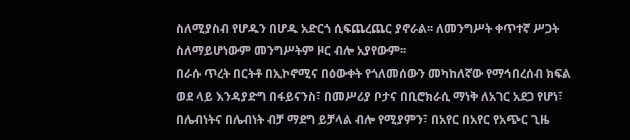ስለሚያስብ የሆዱን በሆዱ አድርጎ ሲፍጨረጨር ያኖራል፡፡ ለመንግሥት ቀጥተኛ ሥጋት ስለማይሆነውም መንግሥትም ዞር ብሎ አያየውም፡፡
በራሱ ጥረት በርትቶ በኢኮኖሚና በዕውቀት የጎለመሰውን መካከለኛው የማኅበረሰብ ክፍል ወደ ላይ እንዳያድግ በፋይናንስ፣ በመሥሪያ ቦታና በቢሮክራሲ ማነቅ ለአገር አደጋ የሆነ፣ በሌብነትና በሌብነት ብቻ ማደግ ይቻላል ብሎ የሚያምን፣ በአየር በአየር የአጭር ጊዜ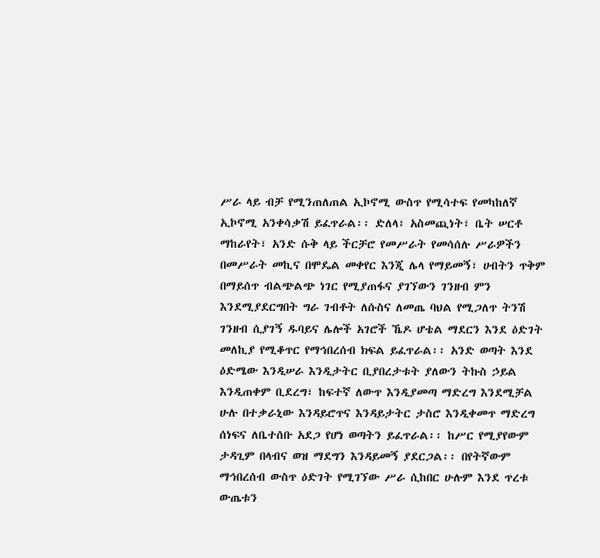ሥራ ላይ ብቻ የሚንጠለጠል ኢኮኖሚ ውስጥ የሚሳተፍ የመካከለኛ ኢኮኖሚ አንቀሳቃሽ ይፈጥራል፡፡ ድለላ፣ አስመጪነት፣ ቤት ሠርቶ ማከራየት፣ አንድ ሱቅ ላይ ችርቻሮ የመሥራት የመሳሰሉ ሥራዎችን በመሥራት መኪና በሞዴል መቀየር እንጂ ሌላ የማይመኝ፣ ሀብትን ጥቅም በማይሰጥ ብልጭልጭ ነገር የሚያጠፋና ያገኘውን ገንዘብ ምን እንደሚያደርግበት ግራ ገብቶት ለሱስና ለመጤ ባህል የሚጋለጥ ትንሽ ገንዘብ ሲያገኝ ዱባይና ሌሎች አገሮች ኼዶ ሆቴል ማደርን እንደ ዕድገት መለኪያ የሚቆጥር የማኅበረሰብ ክፍል ይፈጥራል፡፡ አንድ ወጣት እንደ ዕድሜው እንዲሠራ እንዲታትር ቢያበረታቱት ያለውን ትኩስ ኃይል እንዲጠቀም ቢደረግ፣ ከፍተኛ ለውጥ እንዲያመጣ ማድረግ እንደሚቻል ሁሉ በተቃራኒው እንዳይሮጥና እንዳይታትር ታስሮ እንዲቀመጥ ማድረግ ሰነፍና ለቤተሰቡ አደጋ የሆነ ወጣትን ይፈጥራል፡፡ ከሥር የሚያየውም ታዳጊም በላብና ወዝ ማደግን እንዳይመኝ ያደርጋል፡፡ በየትኛውም ማኅበረሰብ ውስጥ ዕድገት የሚገኘው ሥራ ሲከበር ሁሉም እንደ ጥረቱ ውጤቱን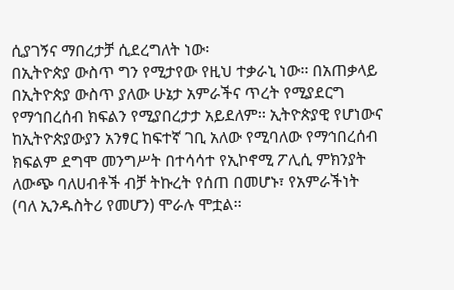ሲያገኝና ማበረታቻ ሲደረግለት ነው፡
በኢትዮጵያ ውስጥ ግን የሚታየው የዚህ ተቃራኒ ነው፡፡ በአጠቃላይ በኢትዮጵያ ውስጥ ያለው ሁኔታ አምራችና ጥረት የሚያደርግ የማኅበረሰብ ክፍልን የሚያበረታታ አይደለም፡፡ ኢትዮጵያዊ የሆነውና ከኢትዮጵያውያን አንፃር ከፍተኛ ገቢ አለው የሚባለው የማኅበረሰብ ክፍልም ደግሞ መንግሥት በተሳሳተ የኢኮኖሚ ፖሊሲ ምክንያት ለውጭ ባለሀብቶች ብቻ ትኩረት የሰጠ በመሆኑ፣ የአምራችነት (ባለ ኢንዱስትሪ የመሆን) ሞራሉ ሞቷል፡፡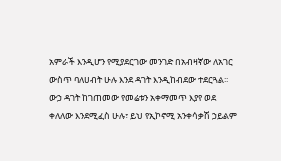አምራች እንዲሆን የሚያደርገው መንገድ በአብዛኛው ለአገር ውስጥ ባለሀብት ሁሉ እንደ ዳገት እንዲከብደው ተደርጓል፡፡ ውኃ ዳገት ከገጠመው የመሬቱን አቀማመጥ እያየ ወደ ቀለለው እንደሚፈስ ሁሉ፣ ይህ የኢኮኖሚ አንቀሳቃሽ ኃይልም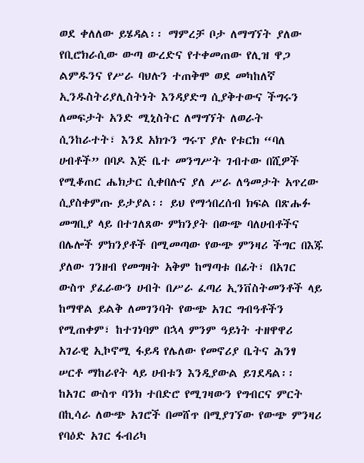ወደ ቀለለው ይሄዳል፡፡ ማምረቻ ቦታ ለማግኘት ያለው የቢሮክራሲው ውጣ ውረድና የተቀመጠው የሊዝ ዋጋ ልምዱንና የሥራ ባህሉን ተጠቅሞ ወደ መካከለኛ ኢንዱስትሪያሊስትነት እንዳያድግ ሲያቅተውና ችግሩን ለመፍታት አንድ ሚኒስትር ለማግኘት ለወራት ሲንከራተት፣ እንደ አክጉን ግሩፕ ያሉ የቱርክ “ባለ ሀብቶች” በባዶ እጅ ቤተ መንግሥት ገብተው በሺዎች የሚቆጠር ሔክታር ሲቀበሉና ያለ ሥራ ለዓመታት አጥረው ሲያስቀምጡ ይታያል፡፡ ይህ የማኅበረሰብ ክፍል በጽሑፉ መግቢያ ላይ በተገለጸው ምክንያት በውጭ ባለሀብቶችና በሌሎች ምክንያቶች በሚመጣው የውጭ ምንዛሪ ችግር በእጁ ያለው ገንዘብ የመግዛት አቅም ከማጣቱ በፊት፣ በአገር ውስጥ ያፈራውን ሀብት በሥራ ፈጣሪ ኢንቨስትመንቶች ላይ ከማዋል ይልቅ ለመገንባት የውጭ አገር ግብዓቶችን የሚጠቀም፣ ከተገነባም በኋላ ምንም ዓይነት ተዘዋዋሪ አገራዊ ኢኮኖሚ ፋይዳ የሌለው የመኖሪያ ቤትና ሕንፃ ሠርቶ ማከራየት ላይ ሀብቱን እንዲያውል ይገደዳል፡፡ ከአገር ውስጥ ባንክ ተበድሮ የሚገዛውን የግብርና ምርት በኪሳራ ለውጭ አገሮች በመሸጥ በሚያገኘው የውጭ ምንዛሪ የባዕድ አገር ፋብሪካ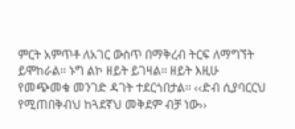ምርት አምጥቶ ለአገር ውስጥ በማቅረብ ትርፍ ለማግኘት ይሞከራል፡፡ ኑግ ልኮ ዘይት ይገዛል፡፡ ዘይት እዚሁ የመጭመቁ መንገድ ዳገት ተደርጎበታል፡፡ ‹‹ድብ ሲያባርርህ የሚጠበቅብህ ከጓደኛህ መቅደም ብቻ ነው››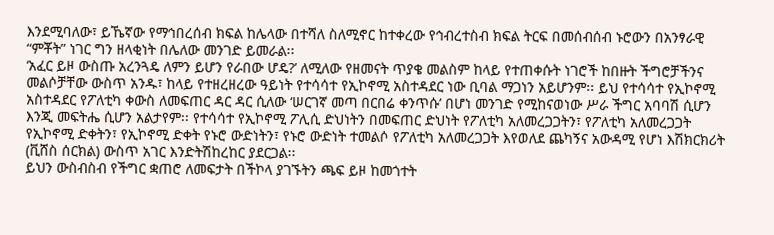እንደሚባለው፣ ይኼኛው የማኅበረሰብ ክፍል ከሌላው በተሻለ ስለሚኖር ከተቀረው የኅብረተስብ ክፍል ትርፍ በመሰብሰብ ኑሮውን በአንፃራዊ “ምቾት” ነገር ግን ዘላቂነት በሌለው መንገድ ይመራል፡፡
‘አፈር ይዞ ውስጡ አረንጓዴ ለምን ይሆን የራበው ሆዴ?’ ለሚለው የዘመናት ጥያቄ መልስም ከላይ የተጠቀሱት ነገሮች ከበዙት ችግሮቻችንና መልሶቻቸው ውስጥ አንዱ፣ ከላይ የተዘረዘረው ዓይነት የተሳሳተ የኢኮኖሚ አስተዳደር ነው ቢባል ማጋነን አይሆንም፡፡ ይህ የተሳሳተ የኢኮኖሚ አስተዳደር የፖለቲካ ቀውስ ለመፍጠር ዳር ዳር ሲለው ‘ሠርገኛ መጣ በርበሬ ቀንጥሱ’ በሆነ መንገድ የሚከናወነው ሥራ ችግር አባባሽ ሲሆን እንጂ መፍትሔ ሲሆን አልታየም፡፡ የተሳሳተ የኢኮኖሚ ፖሊሲ ድህነትን በመፍጠር ድህነት የፖለቲካ አለመረጋጋትን፣ የፖለቲካ አለመረጋጋት የኢኮኖሚ ድቀትን፣ የኢኮኖሚ ድቀት የኑሮ ውድነትን፣ የኑሮ ውድነት ተመልሶ የፖለቲካ አለመረጋጋት እየወለደ ጨካኝና አውዳሚ የሆነ እሽክርክሪት (ቪሸስ ሰርክል) ውስጥ አገር እንድትሽከረከር ያደርጋል፡፡
ይህን ውስብስብ የችግር ቋጠሮ ለመፍታት በችኮላ ያገኙትን ጫፍ ይዞ ከመጎተት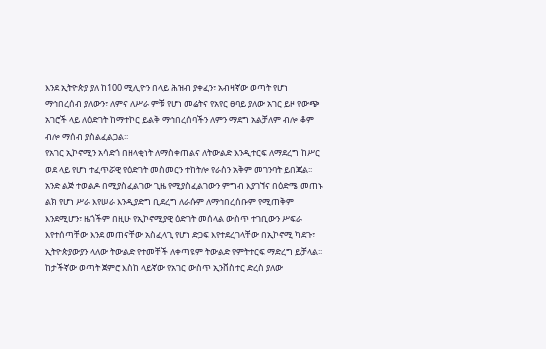እንደ ኢትዮጵያ ያለ ከ100 ሚሊዮን በላይ ሕዝብ ያቀፈን፣ አብዛኛው ወጣት የሆነ ማኅበረሰብ ያለውን፣ ለምና ለሥራ ምቹ የሆነ መሬትና የአየር ፀባይ ያለው አገር ይዞ የውጭ አገሮች ላይ ለዕድገት ከማተኮር ይልቅ ማኅበረሰባችን ለምን ማደግ አልቻለም ብሎ ቆም ብሎ ማሰብ ያስልፈልጋል፡፡
የአገር ኢኮኖሚን አሳድጎ በዘላቂነት ለማስቀጠልና ለትውልድ እንዲተርፍ ለማደረግ ከሥር ወደ ላይ የሆነ ተፈጥሯዊ የዕድገት መስመርን ተከትሎ የራስን አቅም መገንባት ይበጃል፡፡ አንድ ልጅ ተወልዶ በሚያስፈልገው ጊዜ የሚያስፈልገውን ምግብ እያገኘና በዕድሜ መጠኑ ልክ የሆነ ሥራ እየሠራ እንዲያድግ ቢደረግ ለራሱም ለማኅበረሰቡም የሚጠቅም እንደሚሆን፣ ዜጎችም በዚሁ የኢኮኖሚያዊ ዕድገት መሰላል ውስጥ ተገቢውን ሥፍራ እየተሰጣቸው እንደ መጠናቸው አስፈላጊ የሆነ ድጋፍ እየተደረገላቸው በኢኮኖሚ ካደጉ፣ ኢትዮጵያውያን ላለው ትውልድ የተመቸች ለቀጣዩም ትውልድ የምትተርፍ ማድረግ ይቻላል፡፡ ከታችኛው ወጣት ጀምሮ እስከ ላይኛው የአገር ውስጥ ኢንቨስተር ድረስ ያለው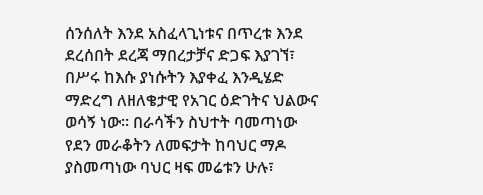ሰንሰለት እንደ አስፈላጊነቱና በጥረቱ እንደ ደረሰበት ደረጃ ማበረታቻና ድጋፍ እያገኘ፣ በሥሩ ከእሱ ያነሱትን እያቀፈ እንዲሄድ ማድረግ ለዘለቄታዊ የአገር ዕድገትና ህልውና ወሳኝ ነው፡፡ በራሳችን ስህተት ባመጣነው የደን መራቆትን ለመፍታት ከባህር ማዶ ያስመጣነው ባህር ዛፍ መሬቱን ሁሉ፣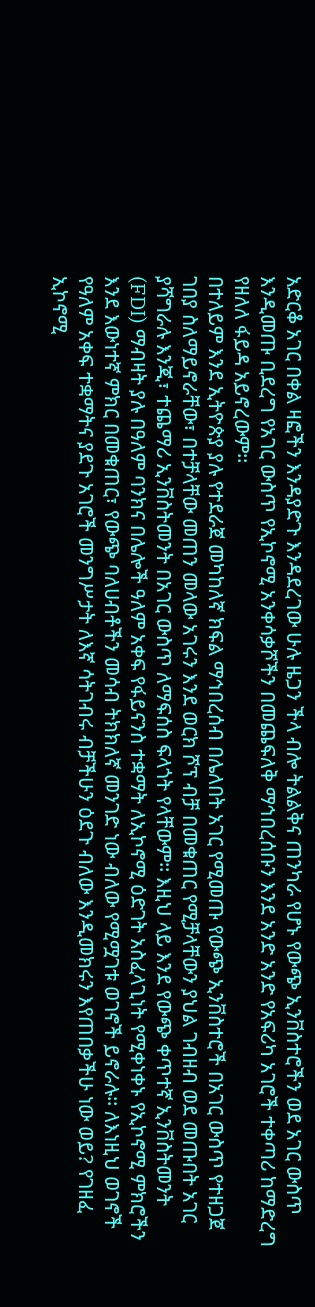አድርቆ አገር በቀል ዛፎችን እንዳያድጉ እንዳደረገው ሁሉ ዜጋን ችላ ብሎ ትልልቅና ጠንካራ የሆኑ የውጭ ኢንቨስተሮችን ወደ አገር ውስጥ እንዲመጡ ቢደረግ የአገር ውስጥ የኢኮኖሚ አንቀሳቃሾችን በመጨፍለቅ ማኅበረሰቡን እንደ አንድ አንድ የአፍሪካ አገሮች ተቀጣሪ ከማድረግ የዘለለ ፋይዳ አይኖረውም፡፡
በተለይም እንደ ኢትዮጵያ ያሉ የተደራጀ መካከለኛ ክፍል ማኅበረሰብ በሌለበት አገር የሚመጡ የውጭ ኢንቨስተሮች በአገር ውስጥ የተዘጋጀ ገበያ ስለማይኖራቸው፣ በተቻላቸው መጠን መላው አገሩን እንደ ወርክ ሾፕ ብቻ በመቁጠር የሚቻላቸውን ያህል ገብዘብ ወደ መጡበት አገር ያሻግራሉ እንጂ፣ ተጨማሪ ኢንቨስትመንት በአገር ውስጥ ለማፍሰስ ፍላጎት የላቸውም፡፡ እዚህ ላይ እንደ የውጭ ቀጥተኛ ኢንቨስትመንት (FDI) ማብዛት ያሉ በዓለም ባንክና በሌሎች ዓለም አቀፍ የፋይናንስ ተቋማት ለኢኮኖሚ ዕድገት አስፈላጊነት የሚቀነቀኑ የኢኮኖሚ ምክሮችን እንደ እውነተኛ ምክር በመቁጠር፣ የውጭ ባለሀብቶችን መሳብ ትክክለኛ መንገድ ነው ብለው የሚሟገቱ ወገኖች ይኖራሉ፡፡ ለእነዚህ ወገኖች የዓለም አቀፍ ተቋማትና ያደጉ አገሮች መንግሥታት ለእኛ ሳትገብሩ ብቻችሁን ዕደጉ ብለው እንዲመክሩን እየጠበቃችሁ ነው ወይ? የገዘፈ ኢኮኖሚ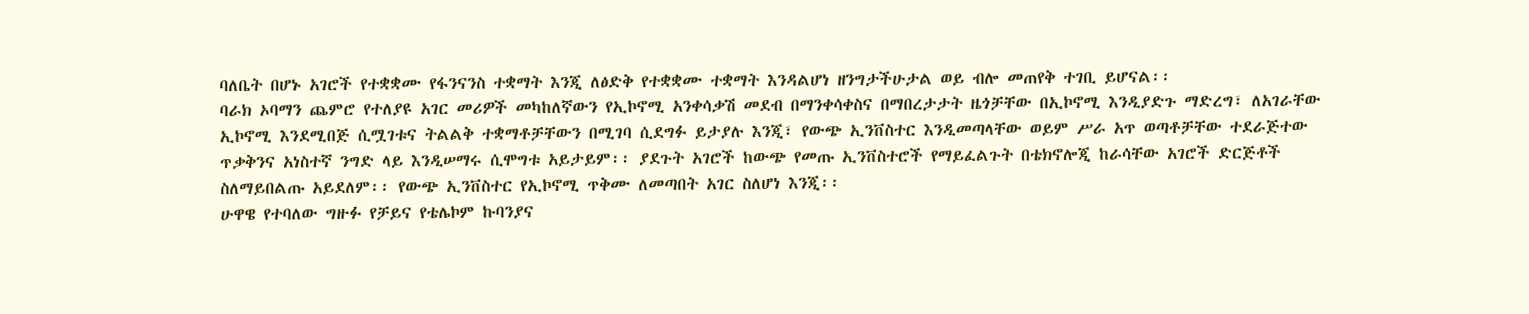ባለቤት በሆኑ አገሮች የተቋቋሙ የፋንናንስ ተቋማት እንጂ ለፅድቅ የተቋቋሙ ተቋማት እንዳልሆነ ዘንግታችሁታል ወይ ብሎ መጠየቅ ተገቢ ይሆናል፡፡
ባራክ ኦባማን ጨምሮ የተለያዩ አገር መሪዎች መካከለኛውን የኢኮኖሚ አንቀሳቃሽ መደብ በማንቀሳቀስና በማበረታታት ዜጎቻቸው በኢኮኖሚ እንዲያድጉ ማድረግ፣ ለአገራቸው ኢኮኖሚ እንደሚበጅ ሲሟገቱና ትልልቅ ተቋማቶቻቸውን በሚገባ ሲደግፉ ይታያሉ እንጂ፣ የውጭ ኢንቨስተር እንዲመጣላቸው ወይም ሥራ አጥ ወጣቶቻቸው ተደራጅተው ጥቃቅንና አነስተኛ ንግድ ላይ እንዲሠማሩ ሲሞግቱ አይታይም፡፡ ያደጉት አገሮች ከውጭ የመጡ ኢንቨስተሮች የማይፈልጉት በቴክኖሎጂ ከራሳቸው አገሮች ድርጅቶች ስለማይበልጡ አይደለም፡፡ የውጭ ኢንቨስተር የኢኮኖሚ ጥቅሙ ለመጣበት አገር ስለሆነ እንጂ፡፡
ሁዋዌ የተባለው ግዙፉ የቻይና የቴሌኮም ኩባንያና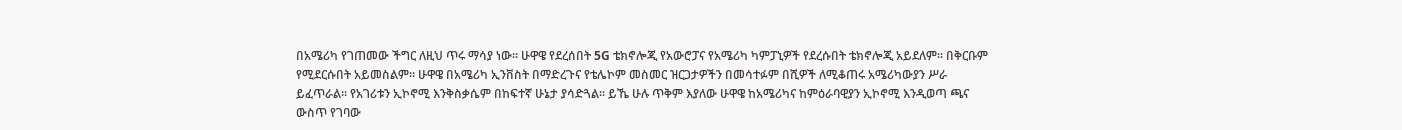በአሜሪካ የገጠመው ችግር ለዚህ ጥሩ ማሳያ ነው፡፡ ሁዋዌ የደረሰበት 5G ቴክኖሎጂ የአውሮፓና የአሜሪካ ካምፓኒዎች የደረሱበት ቴክኖሎጂ አይደለም፡፡ በቅርቡም የሚደርሱበት አይመስልም፡፡ ሁዋዌ በአሜሪካ ኢንቨስት በማድረጉና የቴሌኮም መስመር ዝርጋታዎችን በመሳተፉም በሺዎች ለሚቆጠሩ አሜሪካውያን ሥራ ይፈጥራል፡፡ የአገሪቱን ኢኮኖሚ እንቅስቃሴም በከፍተኛ ሁኔታ ያሳድጓል፡፡ ይኼ ሁሉ ጥቅም እያለው ሁዋዌ ከአሜሪካና ከምዕራባዊያን ኢኮኖሚ እንዲወጣ ጫና ውስጥ የገባው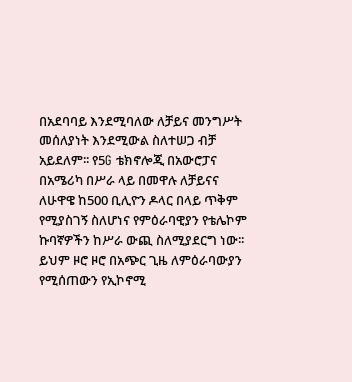በአደባባይ እንደሚባለው ለቻይና መንግሥት መሰለያነት እንደሚውል ስለተሠጋ ብቻ አይደለም፡፡ የ5G ቴክኖሎጂ በአውሮፓና በአሜሪካ በሥራ ላይ በመዋሉ ለቻይናና ለሁዋዌ ከ500 ቢሊዮን ዶላር በላይ ጥቅም የሚያስገኝ ስለሆነና የምዕራባዊያን የቴሌኮም ኩባኛዎችን ከሥራ ውጪ ስለሚያደርግ ነው፡፡ ይህም ዞሮ ዞሮ በአጭር ጊዜ ለምዕራባውያን የሚሰጠውን የኢኮኖሚ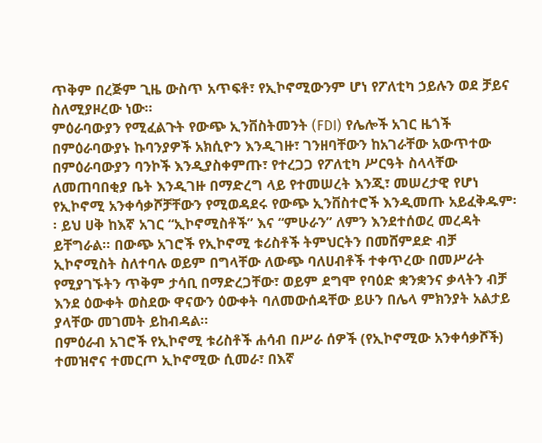ጥቅም በረጅም ጊዜ ውስጥ አጥፍቶ፣ የኢኮኖሚውንም ሆነ የፖለቲካ ኃይሉን ወደ ቻይና ስለሚያዞረው ነው፡፡
ምዕራባውያን የሚፈልጉት የውጭ ኢንቨስትመንት (FDI) የሌሎች አገር ዜጎች በምዕራባውያኑ ኩባንያዎች አክሲዮን እንዲገዙ፣ ገንዘባቸውን ከአገራቸው አውጥተው በምዕራባውያን ባንኮች እንዲያስቀምጡ፣ የተረጋጋ የፖለቲካ ሥርዓት ስላላቸው ለመጠባበቂያ ቤት እንዲገዙ በማድረግ ላይ የተመሠረት እንጂ፣ መሠረታዊ የሆነ የኢኮኖሚ አንቀሳቃሾቻቸውን የሚወዳደሩ የውጭ ኢንቨስተሮች እንዲመጡ አይፈቅዱም፡፡ ይህ ሀቅ ከእኛ አገር “ኢኮኖሚስቶች” እና “ምሁራን” ለምን እንደተሰወረ መረዳት ይቸግራል፡፡ በውጭ አገሮች የኢኮኖሚ ቱሪስቶች ትምህርትን በመሸምደድ ብቻ ኢኮኖሚስት ስለተባሉ ወይም በግላቸው ለውጭ ባለሀብቶች ተቀጥረው በመሥራት የሚያገኙትን ጥቅም ታሳቢ በማድረጋቸው፣ ወይም ደግሞ የባዕድ ቋንቋንና ቃላትን ብቻ እንደ ዕውቀት ወስደው ዋናውን ዕውቀት ባለመውሰዳቸው ይሁን በሌላ ምክንያት አልታይ ያላቸው መገመት ይከብዳል፡፡
በምዕራብ አገሮች የኢኮኖሚ ቱሪስቶች ሐሳብ በሥራ ሰዎች (የኢኮኖሚው አንቀሳቃሾች) ተመዝኖና ተመርጦ ኢኮኖሚው ሲመራ፣ በእኛ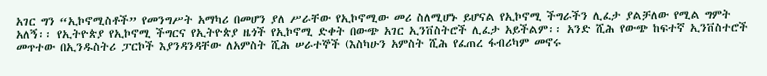አገር ግን “ኢኮኖሚስቶች” የመንግሥት አማካሪ በመሆን ያለ ሥራቸው የኢኮኖሚው መሪ ስለሚሆኑ ይሆናል የኢኮኖሚ ችግራችን ሊፈታ ያልቻለው የሚል ግምት አለኝ፡፡ የኢትዮጵያ የኢኮኖሚ ችግርና የኢትዮጵያ ዜጎች የኢኮኖሚ ድቀት በውጭ አገር ኢንቨስትሮች ሊፈታ አይችልም፡፡ አንድ ሺሕ የውጭ ከፍተኛ ኢንቨስተሮች መጥተው በኢንዱስትሪ ፓርኮች እያንዳንዳቸው ለአምስት ሺሕ ሠራተኞች (እስካሁን አምስት ሺሕ የፈጠረ ፋብሪካም መኖሩ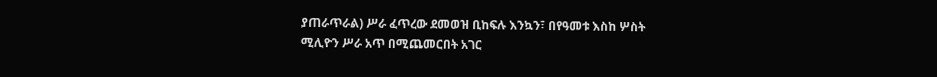ያጠራጥራል) ሥራ ፈጥረው ደመወዝ ቢከፍሉ እንኳን፣ በየዓመቱ እስከ ሦስት ሚሊዮን ሥራ አጥ በሚጨመርበት አገር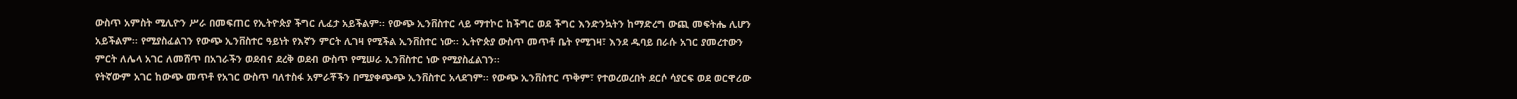ውስጥ አምስት ሚሊዮን ሥራ በመፍጠር የኢትዮጵያ ችግር ሊፈታ አይችልም፡፡ የውጭ ኢንቨስተር ላይ ማተኮር ከችግር ወደ ችግር እንድንኳትን ከማድረግ ውጪ መፍትሔ ሊሆን አይችልም፡፡ የሚያስፈልገን የውጭ ኢንቨስተር ዓይነት የእኛን ምርት ሊገዛ የሚችል ኢንቨስተር ነው፡፡ ኢትዮጵያ ውስጥ መጥቶ ቤት የሚገዛ፣ እንደ ዱባይ በራሱ አገር ያመረተውን ምርት ለሌላ አገር ለመሸጥ በአገራችን ወደብና ደረቅ ወደብ ውስጥ የሚሠራ ኢንቨስተር ነው የሚያስፈልገን፡፡
የትኛውም አገር ከውጭ መጥቶ የአገር ውስጥ ባለተስፋ አምራቾችን በሚያቀጭጭ ኢንቨስተር አላደገም፡፡ የውጭ ኢንቨስተር ጥቅም፣ የተወረወረበት ደርሶ ሳያርፍ ወደ ወርዋሪው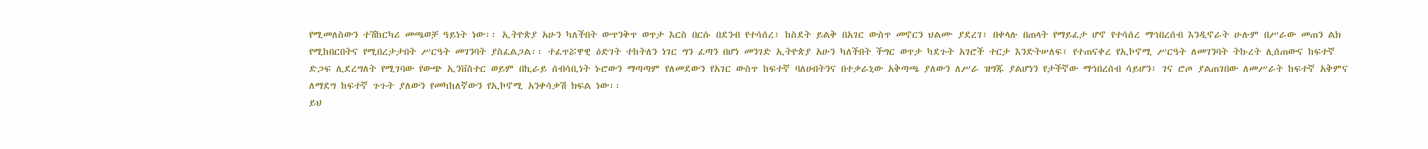የሚመለስውን ተሽከርካሪ መጫወቻ ዓይነት ነው፡፡ ኢትዮጵያ አሁን ካለችበት ውጥንቅጥ ወጥታ እርስ በርሱ በደንብ የተሳሰረ፣ ከስደት ይልቅ በአገር ውስጥ መኖርን ህልሙ ያደረገ፣ በቀላሉ በጠላት የማይፈታ ሆኖ የተሳሰረ ማኅበረሰብ እንዲኖራት ሁሉም በሥራው መጠን ልክ የሚከበርበትና የሚበረታታበት ሥርዓት መገንባት ያስፈልጋል፡፡ ተፈጥሯዋዊ ዕድገት ተከትለን ነገር ግን ፈጣን በሆነ መንገድ ኢትዮጵያ አሁን ካለችበት ችግር ወጥታ ካደጉት አገሮች ተርታ እንድትሠለፍ፣ የተጠናቀረ የኢኮኖሚ ሥርዓት ለመገንባት ትኩረት ሊሰጠውና ከፍተኛ ድጋፍ ሊደረግለት የሚገባው የውጭ ኢንቨስተር ወይም በኪራይ ሰብሳቢነት ኑሮውን ማጣጣም የለመደውን የአገር ውስጥ ከፍተኛ ባለሀብትንና በተቃራኒው አቅጣጫ ያለውን ለሥራ ዝግጁ ያልሆነን የታችኛው ማኅበረሰብ ሳይሆን፣ ገና ሮጦ ያልጠገበው ለመሥራት ከፍተኛ አቅምና ለማደግ ከፍተኛ ጉጉት ያለውን የመካከለኛውን የኢኮኖሚ አንቀሳቃሽ ክፍል ነው፡፡
ይህ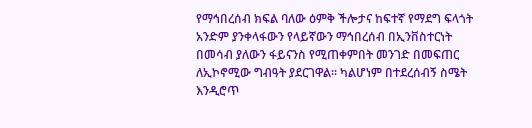የማኅበረሰብ ክፍል ባለው ዕምቅ ችሎታና ከፍተኛ የማደግ ፍላጎት አንድም ያንቀላፋውን የላይኛውን ማኅበረሰብ በኢንቨስተርነት በመሳብ ያለውን ፋይናንስ የሚጠቀምበት መንገድ በመፍጠር ለኢኮኖሚው ግብዓት ያደርገዋል፡፡ ካልሆነም በተደረሰብኝ ስሜት እንዲሮጥ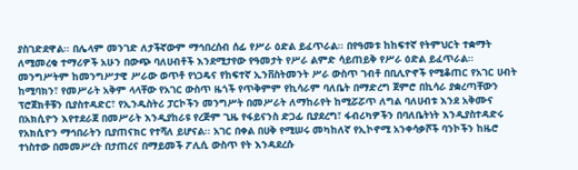ያስገድደዋል፡፡ በሌላም መንገድ ለታችኛውም ማኅበረሰብ ሰፊ የሥራ ዕድል ይፈጥራል፡፡ በየዓመቱ ከከፍተኛ የትምህርት ተቋማት ለሚመረቁ ተማሪዎች አሁን በውጭ ባለሀብቶች እንደሚታየው የዓመታት የሥራ ልምድ ሳይጠይቅ የሥራ ዕድል ይፈጥራል፡፡ መንግሥትም ከመንግሥታዊ ሥራው ወጥቶ የነጋዴና የከፍተኛ ኢንቨስትመንት ሥራ ውስጥ ገብቶ በቢሊዮኖች የሚቆጠር የአገር ሀብት ከሚባክን፣ የመሥራት አቅም ላላቸው የአገር ውስጥ ዜጎች የጥቅምም የኪሳራም ባለቤት በማድረግ ጀምሮ በኪሳራ ያቋረጣቸውን ፕሮጀክቶቹን ቢያስተዳድር፣ የኢንዱስትሪ ፓርኮችን መንግሥት በመሥራት ለማከራየት ከሚሯሯጥ ለግል ባለሀብቱ እንደ አቅሙና በአክሲዮን እየተደራጀ በመሥራት እንዲያከራዩ የረጅም ጊዜ የፋይናንስ ድጋፊ ቢያደረግ፣ ፋብሪካዎችን በባለቤትነት እንዲያስተዳድሩ የአክሲዮን ማኅበራትን ቢያጠናክር የተሻለ ይሆናል፡፡ አገር በቀል በሀቅ የሚሠሩ መካከለኛ የኢኮኖሚ አንቀሳቃሾች ባንኮችን ከዜሮ ተነስተው በመመሥረት በታጠረና በማይመች ፖሊሲ ውስጥ የት እንዳደረሱ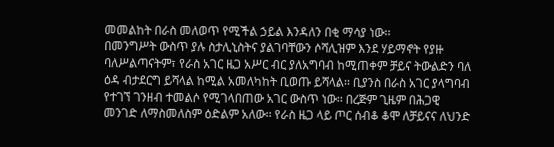መመልከት በራስ መለወጥ የሚችል ኃይል እንዳለን በቂ ማሳያ ነው፡፡
በመንግሥት ውስጥ ያሉ ስታሊኒስትና ያልገባቸውን ሶሻሊዝም እንደ ሃይማኖት የያዙ ባለሥልጣናትም፣ የራስ አገር ዜጋ አሥር ብር ያለአግባብ ከሚጠቀም ቻይና ትውልድን ባለ ዕዳ ብታደርግ ይሻላል ከሚል አመለካከት ቢወጡ ይሻላል፡፡ ቢያንስ በራስ አገር ያላግባብ የተገኘ ገንዘብ ተመልሶ የሚገላበጠው አገር ውስጥ ነው፡፡ በረጅም ጊዜም በሕጋዊ መንገድ ለማስመለስም ዕድልም አለው፡፡ የራስ ዜጋ ላይ ጦር ሰብቆ ቆሞ ለቻይናና ለህንድ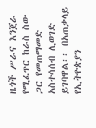ዜጎች ሥራና እንጀራ የሚፈጥር ከራስ ስው ጋር የመጠማመድ አስተሳሰብ ሊወገድ ይገባዋል፡፡ በአጠቃላይ የኢትዮጵያን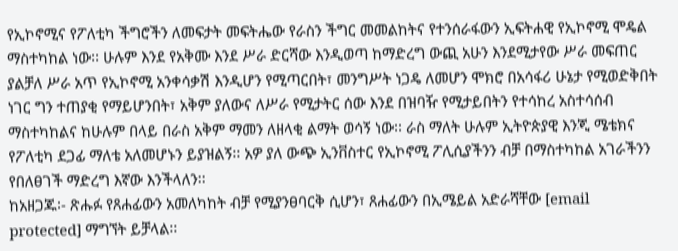የኢኮኖሚና የፖለቲካ ችግሮችን ለመፍታት መፍትሔው የራስን ችግር መመልከትና የተንሰራፋውን ኢፍትሐዊ የኢኮኖሚ ሞዴል ማስተካከል ነው፡፡ ሁሉም እንደ የአቅሙ እንደ ሥራ ድርሻው እንዲወጣ ከማድረግ ውጪ አሁን እንደሚታየው ሥራ መፍጠር ያልቻለ ሥራ አጥ የኢኮኖሚ አንቀሳቃሽ እንዲሆን የሚጣርበት፣ መንግሥት ነጋዴ ለመሆን ሞክሮ በአሳፋሪ ሁኔታ የሚወድቅበት ነገር ግን ተጠያቂ የማይሆንበት፣ አቅም ያለውና ለሥራ የሚታትር ሰው እንደ በዝባዥ የሚታይበትን የተሳከረ አስተሳሰብ ማስተካከልና ከሁሉም በላይ በራስ አቅም ማመን ለዘላቂ ልማት ወሳኝ ነው፡፡ ራስ ማለት ሁሉም ኢትዮጵያዊ እንጂ ሜቴክና የፖለቲካ ደጋፊ ማለቴ አለመሆኑን ይያዝልኝ፡፡ አዎ ያለ ውጭ ኢንቨስተር የኢኮኖሚ ፖሊሲያችንን ብቻ በማስተካከል አገራችንን የበለፀገች ማድረግ እኛው እንችላለን፡፡
ከአዘጋጁ፡- ጽሑፉ የጸሐፊውን አመለካከት ብቻ የሚያንፀባርቅ ሲሆን፣ ጸሐፊውን በኢሜይል አድራሻቸው [email protected] ማግኘት ይቻላል፡፡